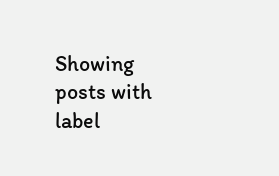Showing posts with label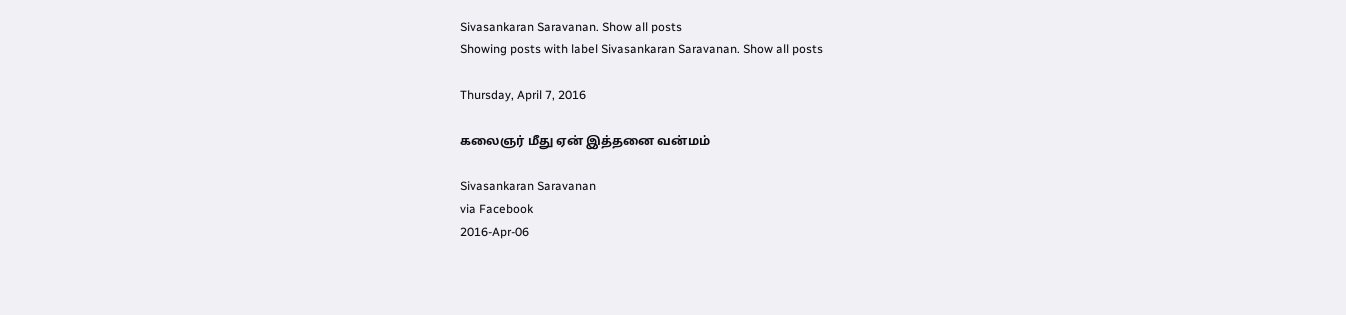Sivasankaran Saravanan. Show all posts
Showing posts with label Sivasankaran Saravanan. Show all posts

Thursday, April 7, 2016

கலைஞர் மீது ஏன் இத்தனை வன்மம்

Sivasankaran Saravanan
via Facebook
2016-Apr-06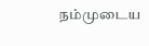நம்முடைய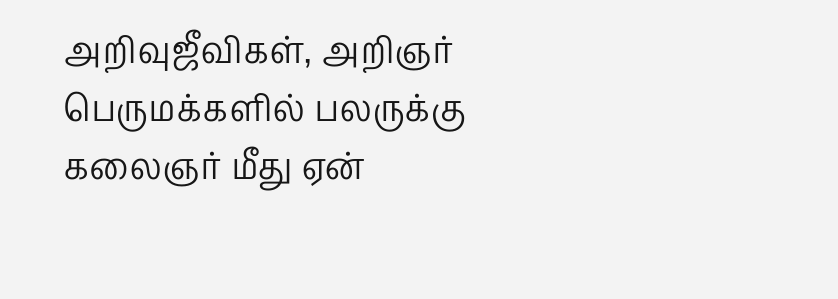அறிவுஜீவிகள், அறிஞர் பெருமக்களில் பலருக்கு கலைஞர் மீது ஏன்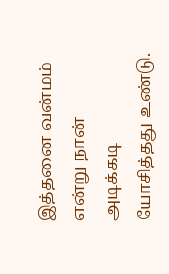இத்தனை வன்மம் என்று நான் அடிக்கடி யோசித்தது உண்டு.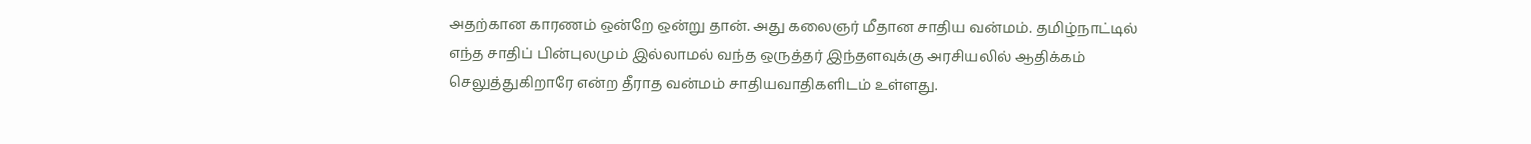அதற்கான காரணம் ஒன்றே ஒன்று தான். அது கலைஞர் மீதான சாதிய வன்மம். தமிழ்நாட்டில் எந்த சாதிப் பின்புலமும் இல்லாமல் வந்த ஒருத்தர் இந்தளவுக்கு அரசியலில் ஆதிக்கம் செலுத்துகிறாரே என்ற தீராத வன்மம் சாதியவாதிகளிடம் உள்ளது.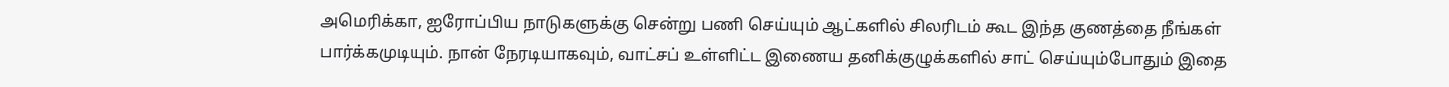அமெரிக்கா, ஐரோப்பிய நாடுகளுக்கு சென்று பணி செய்யும் ஆட்களில் சிலரிடம் கூட இந்த குணத்தை நீங்கள் பார்க்கமுடியும். நான் நேரடியாகவும், வாட்சப் உள்ளிட்ட இணைய தனிக்குழுக்களில் சாட் செய்யும்போதும் இதை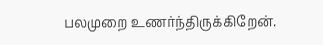பலமுறை உணர்ந்திருக்கிறேன்.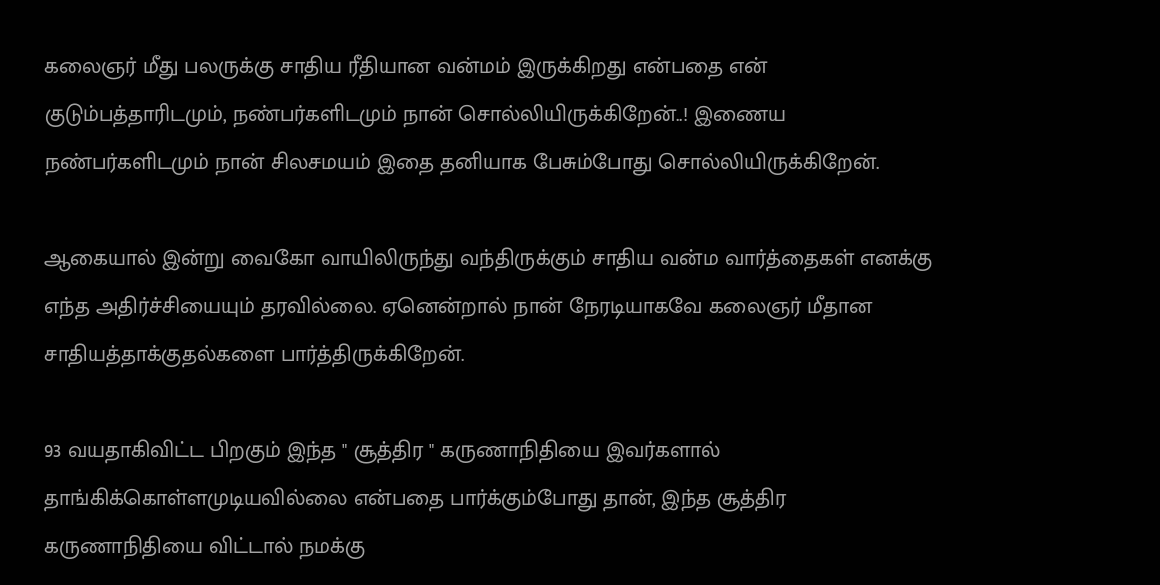கலைஞர் மீது பலருக்கு சாதிய ரீதியான வன்மம் இருக்கிறது என்பதை என் குடும்பத்தாரிடமும், நண்பர்களிடமும் நான் சொல்லியிருக்கிறேன்..! இணைய நண்பர்களிடமும் நான் சிலசமயம் இதை தனியாக பேசும்போது சொல்லியிருக்கிறேன்.

ஆகையால் இன்று வைகோ வாயிலிருந்து வந்திருக்கும் சாதிய வன்ம வார்த்தைகள் எனக்கு எந்த அதிர்ச்சியையும் தரவில்லை. ஏனென்றால் நான் நேரடியாகவே கலைஞர் மீதான சாதியத்தாக்குதல்களை பார்த்திருக்கிறேன்.

93 வயதாகிவிட்ட பிறகும் இந்த " சூத்திர " கருணாநிதியை இவர்களால் தாங்கிக்கொள்ளமுடியவில்லை என்பதை பார்க்கும்போது தான், இந்த சூத்திர கருணாநிதியை விட்டால் நமக்கு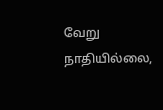வேறு நாதியில்லை,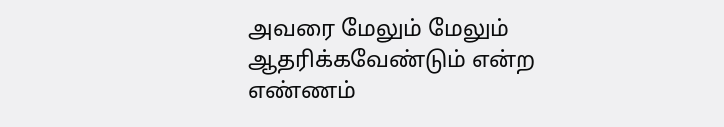அவரை மேலும் மேலும் ஆதரிக்கவேண்டும் என்ற எண்ணம்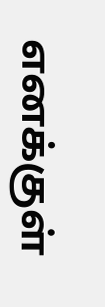எனக்குள்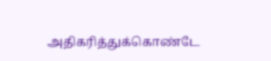அதிகரித்துக்கொண்டே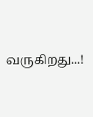வருகிறது...!